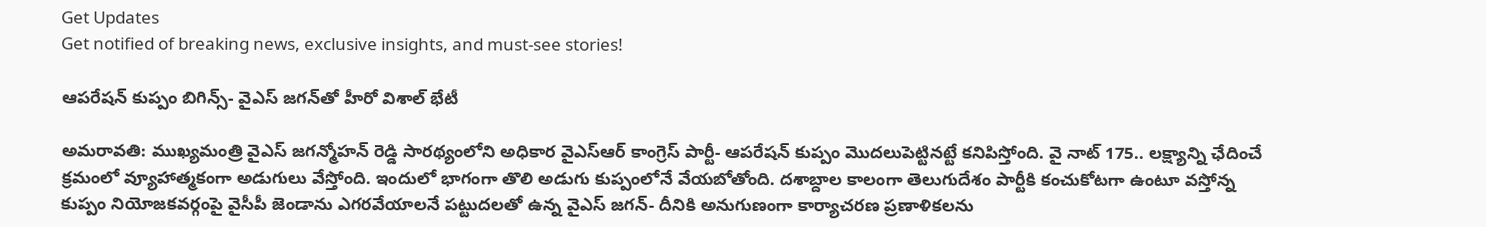Get Updates
Get notified of breaking news, exclusive insights, and must-see stories!

ఆపరేషన్ కుప్పం బిగిన్స్- వైఎస్ జగన్‌తో హీరో విశాల్ భేటీ

అమరావతి: ముఖ్యమంత్రి వైఎస్ జగన్మోహన్ రెడ్డి సారథ్యంలోని అధికార వైఎస్ఆర్ కాంగ్రెస్ పార్టీ- ఆపరేషన్ కుప్పం మొదలుపెట్టినట్టే కనిపిస్తోంది. వై నాట్ 175.. లక్ష్యాన్ని ఛేదించే క్రమంలో వ్యూహాత్మకంగా అడుగులు వేస్తోంది. ఇందులో భాగంగా తొలి అడుగు కుప్పంలోనే వేయబోతోంది. దశాబ్దాల కాలంగా తెలుగుదేశం పార్టీకి కంచుకోటగా ఉంటూ వస్తోన్న కుప్పం నియోజకవర్గంపై వైసీపీ జెండాను ఎగరవేయాలనే పట్టుదలతో ఉన్న వైఎస్ జగన్- దీనికి అనుగుణంగా కార్యాచరణ ప్రణాళికలను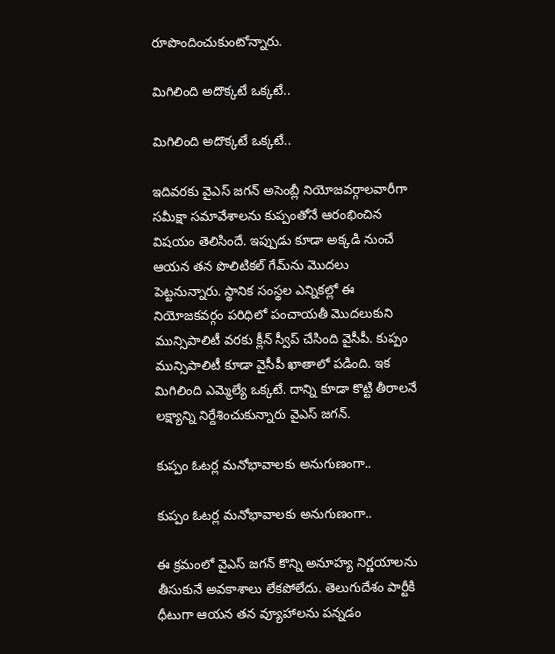రూపొందించుకుంటోన్నారు.

మిగిలింది అదొక్కటే ఒక్కటే..

మిగిలింది అదొక్కటే ఒక్కటే..

ఇదివరకు వైఎస్ జగన్ అసెంబ్లీ నియోజవర్గాలవారీగా సమీక్షా సమావేశాలను కుప్పంతోనే ఆరంభించిన విషయం తెలిసిందే. ఇప్పుడు కూడా అక్కడి నుంచే ఆయన తన పొలిటికల్ గేమ్‌ను మొదలు పెట్టనున్నారు. స్థానిక సంస్థల ఎన్నికల్లో ఈ నియోజకవర్గం పరిధిలో పంచాయతీ మొదలుకుని మున్సిపాలిటీ వరకు క్లీన్ స్వీప్ చేసింది వైసీపీ. కుప్పం మున్సిపాలిటీ కూడా వైసీపీ ఖాతాలో పడింది. ఇక మిగిలింది ఎమ్మెల్యే ఒక్కటే. దాన్ని కూడా కొట్టి తీరాలనే లక్ష్యాన్ని నిర్దేశించుకున్నారు వైఎస్ జగన్.

కుప్పం ఓటర్ల మనోభావాలకు అనుగుణంగా..

కుప్పం ఓటర్ల మనోభావాలకు అనుగుణంగా..

ఈ క్రమంలో వైఎస్ జగన్ కొన్ని అనూహ్య నిర్ణయాలను తీసుకునే అవకాశాలు లేకపోలేదు. తెలుగుదేశం పార్టీకి ధీటుగా ఆయన తన వ్యూహాలను పన్నడం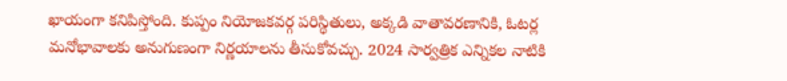ఖాయంగా కనిపిస్తోంది. కుప్పం నియోజకవర్గ పరిస్థితులు, అక్కడి వాతావరణానికి, ఓటర్ల మనోభావాలకు అనుగుణంగా నిర్ణయాలను తీసుకోవచ్చు. 2024 సార్వత్రిక ఎన్నికల నాటికి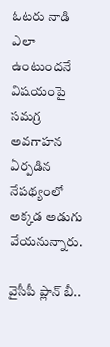ఓటరు నాడి ఎలా ఉంటుందనే విషయంపై సమగ్ర అవగాహన ఏర్పడిన నేపథ్యంలో అక్కడ అడుగు వేయనున్నారు.

వైసీపీ ప్లాన్ బీ..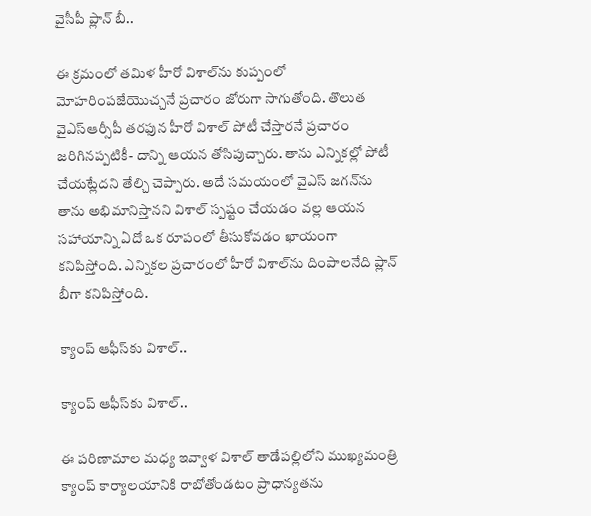వైసీపీ ప్లాన్ బీ..

ఈ క్రమంలో తమిళ హీరో విశాల్‌ను కుప్పంలో మోహరింపజేయొచ్చనే ప్రచారం జోరుగా సాగుతోంది. తొలుత వైఎస్ఆర్సీపీ తరఫున హీరో విశాల్ పోటీ చేస్తారనే ప్రచారం జరిగినప్పటికీ- దాన్ని ఆయన తోసిపుచ్చారు. తాను ఎన్నికల్లో పోటీ చేయట్లేదని తేల్చి చెప్పారు. అదే సమయంలో వైఎస్ జగన్‌‌ను తాను అభిమానిస్తానని విశాల్ స్పష్టం చేయడం వల్ల ఆయన సహాయాన్ని ఏదో ఒక రూపంలో తీసుకోవడం ఖాయంగా కనిపిస్తోంది. ఎన్నికల ప్రచారంలో హీరో విశాల్‌ను దింపాలనేది ప్లాన్ బీగా కనిపిస్తోంది.

క్యాంప్ ఆఫీస్‌కు విశాల్..

క్యాంప్ ఆఫీస్‌కు విశాల్..

ఈ పరిణామాల మధ్య ఇవ్వాళ విశాల్ తాడేపల్లిలోని ముఖ్యమంత్రి క్యాంప్ కార్యాలయానికి రాబోతోండటం ప్రాధాన్యతను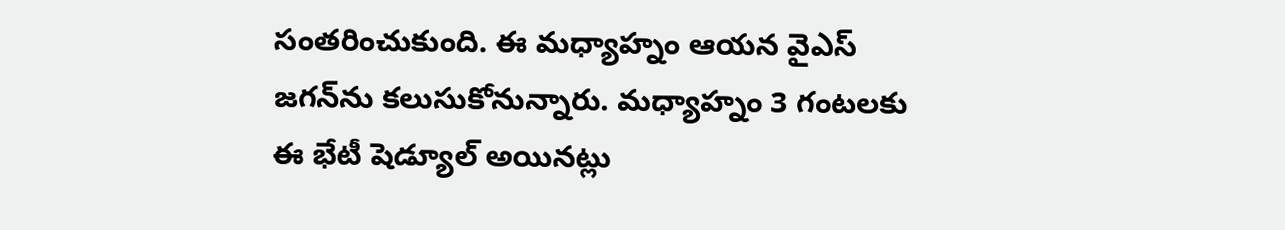సంతరించుకుంది. ఈ మధ్యాహ్నం ఆయన వైఎస్ జగన్‌ను కలుసుకోనున్నారు. మధ్యాహ్నం 3 గంటలకు ఈ భేటీ షెడ్యూల్ అయినట్లు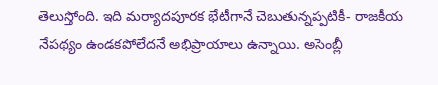తెలుస్తోంది. ఇది మర్యాదపూరక భేటీగానే చెబుతున్నప్పటికీ- రాజకీయ నేపథ్యం ఉండకపోలేదనే అభిప్రాయాలు ఉన్నాయి. అసెంబ్లీ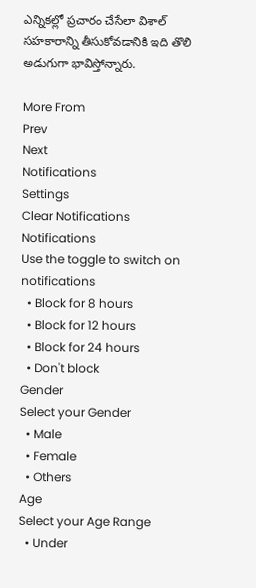ఎన్నికల్లో ప్రచారం చేసేలా విశాల్ సహకారాన్ని తీసుకోవడానికి ఇది తొలి అడుగుగా భావిస్తోన్నారు.

More From
Prev
Next
Notifications
Settings
Clear Notifications
Notifications
Use the toggle to switch on notifications
  • Block for 8 hours
  • Block for 12 hours
  • Block for 24 hours
  • Don't block
Gender
Select your Gender
  • Male
  • Female
  • Others
Age
Select your Age Range
  • Under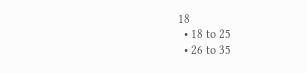18
  • 18 to 25
  • 26 to 35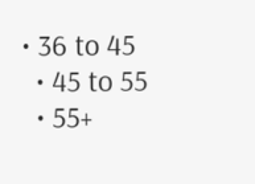• 36 to 45
  • 45 to 55
  • 55+